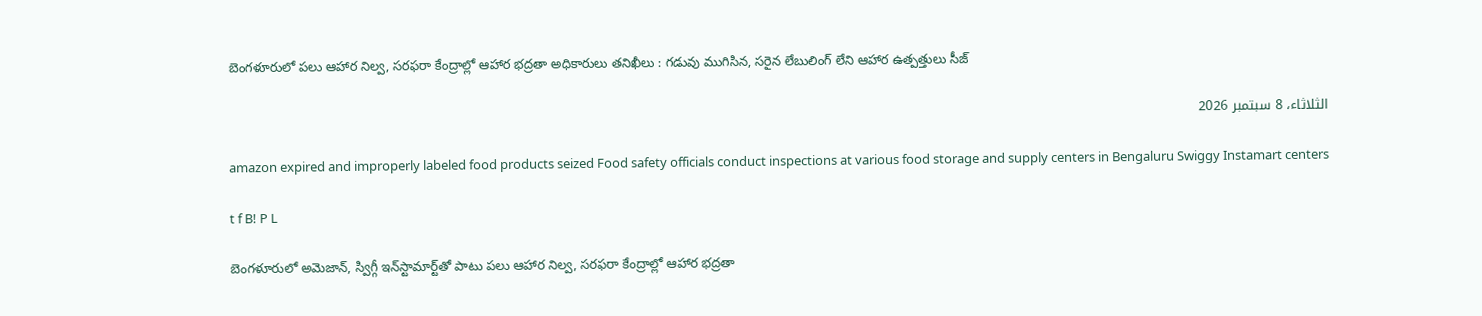బెంగళూరులో పలు ఆహార నిల్వ, సరఫరా కేంద్రాల్లో ఆహార భద్రతా అధికారులు తనిఖీలు : గడువు ముగిసిన, సరైన లేబులింగ్‌ లేని ఆహార ఉత్పత్తులు సీజ్

الثلاثاء، 8 سبتمبر 2026

amazon expired and improperly labeled food products seized Food safety officials conduct inspections at various food storage and supply centers in Bengaluru Swiggy Instamart centers

t f B! P L

బెంగళూరులో అమెజాన్, స్విగ్గీ ఇన్‌స్టామార్ట్‌తో పాటు పలు ఆహార నిల్వ, సరఫరా కేంద్రాల్లో ఆహార భద్రతా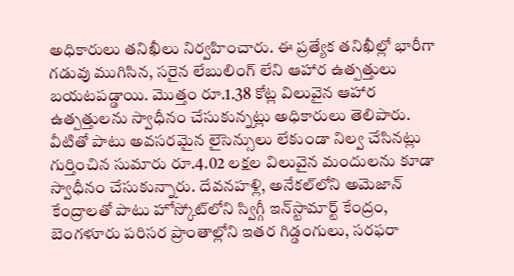అధికారులు తనిఖీలు నిర్వహించారు. ఈ ప్రత్యేక తనిఖీల్లో భారీగా గడువు ముగిసిన, సరైన లేబులింగ్‌ లేని ఆహార ఉత్పత్తులు బయటపడ్డాయి. మొత్తం రూ.1.38 కోట్ల విలువైన ఆహార ఉత్పత్తులను స్వాధీనం చేసుకున్నట్లు అధికారులు తెలిపారు. వీటితో పాటు అవసరమైన లైసెన్సులు లేకుండా నిల్వ చేసినట్లు గుర్తించిన సుమారు రూ.4.02 లక్షల విలువైన మందులను కూడా స్వాధీనం చేసుకున్నారు. దేవనహళ్లి, అనేకల్‌లోని అమెజాన్ కేంద్రాలతో పాటు హోస్కోట్‌లోని స్విగ్గీ ఇన్‌స్టామార్ట్ కేంద్రం, బెంగళూరు పరిసర ప్రాంతాల్లోని ఇతర గిడ్డంగులు, సరఫరా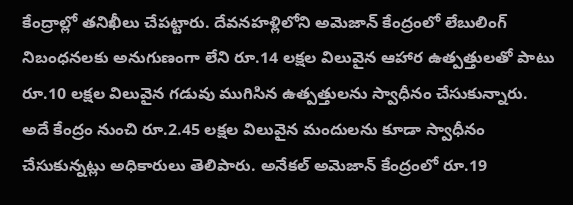కేంద్రాల్లో తనిఖీలు చేపట్టారు. దేవనహళ్లిలోని అమెజాన్ కేంద్రంలో లేబులింగ్ నిబంధనలకు అనుగుణంగా లేని రూ.14 లక్షల విలువైన ఆహార ఉత్పత్తులతో పాటు రూ.10 లక్షల విలువైన గడువు ముగిసిన ఉత్పత్తులను స్వాధీనం చేసుకున్నారు. అదే కేంద్రం నుంచి రూ.2.45 లక్షల విలువైన మందులను కూడా స్వాధీనం చేసుకున్నట్లు అధికారులు తెలిపారు. అనేకల్‌ అమెజాన్ కేంద్రంలో రూ.19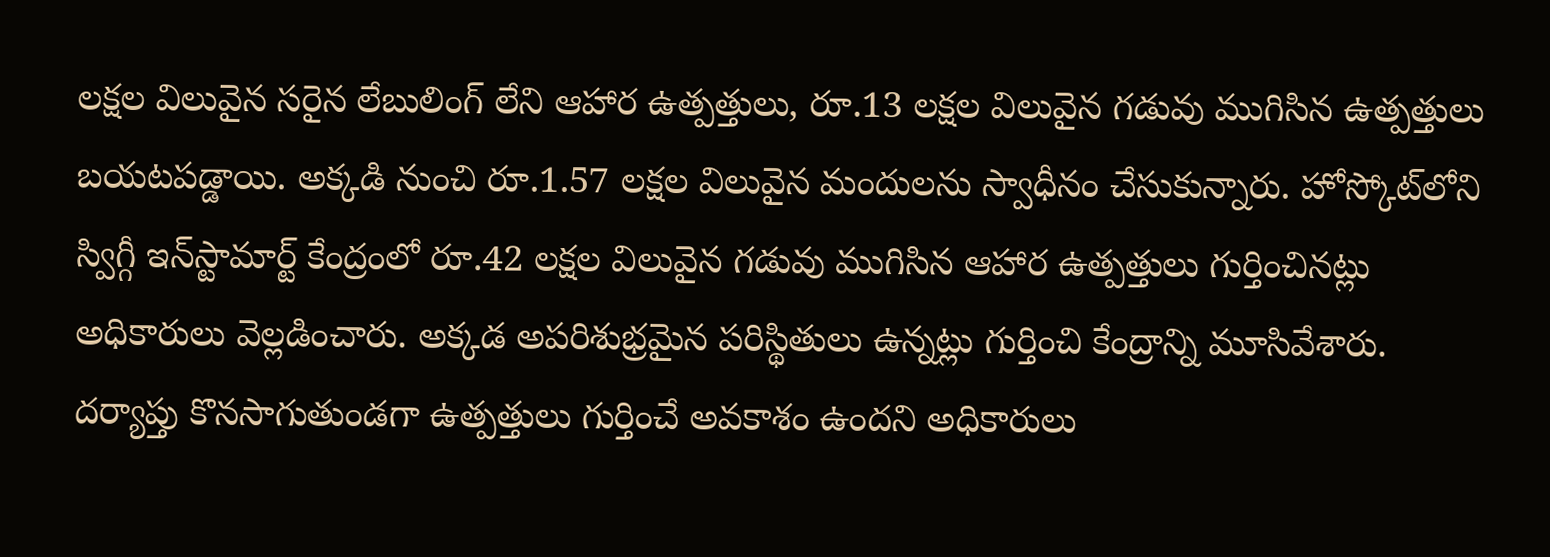లక్షల విలువైన సరైన లేబులింగ్‌ లేని ఆహార ఉత్పత్తులు, రూ.13 లక్షల విలువైన గడువు ముగిసిన ఉత్పత్తులు బయటపడ్డాయి. అక్కడి నుంచి రూ.1.57 లక్షల విలువైన మందులను స్వాధీనం చేసుకున్నారు. హోస్కోట్‌లోని స్విగ్గీ ఇన్‌స్టామార్ట్ కేంద్రంలో రూ.42 లక్షల విలువైన గడువు ముగిసిన ఆహార ఉత్పత్తులు గుర్తించినట్లు అధికారులు వెల్లడించారు. అక్కడ అపరిశుభ్రమైన పరిస్థితులు ఉన్నట్లు గుర్తించి కేంద్రాన్ని మూసివేశారు. దర్యాప్తు కొనసాగుతుండగా ఉత్పత్తులు గుర్తించే అవకాశం ఉందని అధికారులు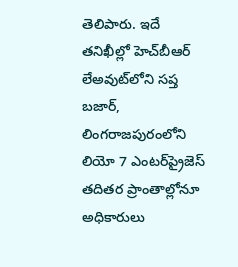తెలిపారు. ఇదే తనిఖీల్లో హెచ్‌బీఆర్‌ లేఅవుట్‌లోని సప్త బజార్‌, లింగరాజపురంలోని లియో 7 ఎంటర్‌ప్రైజెస్‌ తదితర ప్రాంతాల్లోనూ అధికారులు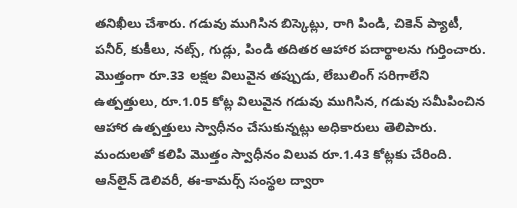తనిఖీలు చేశారు. గడువు ముగిసిన బిస్కెట్లు, రాగి పిండి, చికెన్ ప్యాటీ, పనీర్‌, కుకీలు, నట్స్‌, గుడ్లు, పిండి తదితర ఆహార పదార్థాలను గుర్తించారు. మొత్తంగా రూ.33 లక్షల విలువైన తప్పుడు, లేబులింగ్‌ సరిగాలేని ఉత్పత్తులు, రూ.1.05 కోట్ల విలువైన గడువు ముగిసిన, గడువు సమీపించిన ఆహార ఉత్పత్తులు స్వాధీనం చేసుకున్నట్లు అధికారులు తెలిపారు. మందులతో కలిపి మొత్తం స్వాధీనం విలువ రూ.1.43 కోట్లకు చేరింది. ఆన్‌లైన్‌ డెలివరీ, ఈ-కామర్స్‌ సంస్థల ద్వారా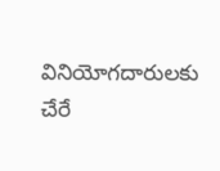వినియోగదారులకు చేరే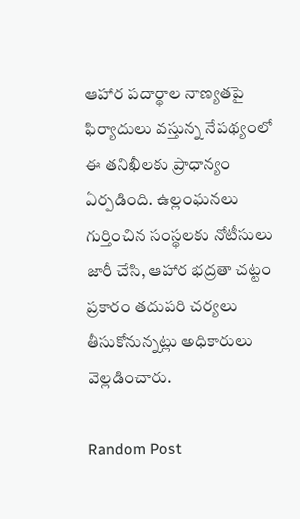ఆహార పదార్థాల నాణ్యతపై ఫిర్యాదులు వస్తున్న నేపథ్యంలో ఈ తనిఖీలకు ప్రాధాన్యం ఏర్పడింది. ఉల్లంఘనలు గుర్తించిన సంస్థలకు నోటీసులు జారీ చేసి, ఆహార భద్రతా చట్టం ప్రకారం తదుపరి చర్యలు తీసుకోనున్నట్లు అధికారులు వెల్లడించారు.

Random Post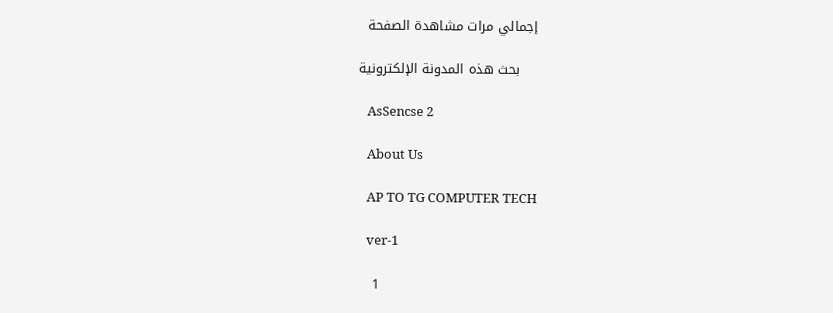إجمالي مرات مشاهدة الصفحة

    بحث هذه المدونة الإلكترونية

    AsSencse 2

    About Us

    AP TO TG COMPUTER TECH

    ver-1

    1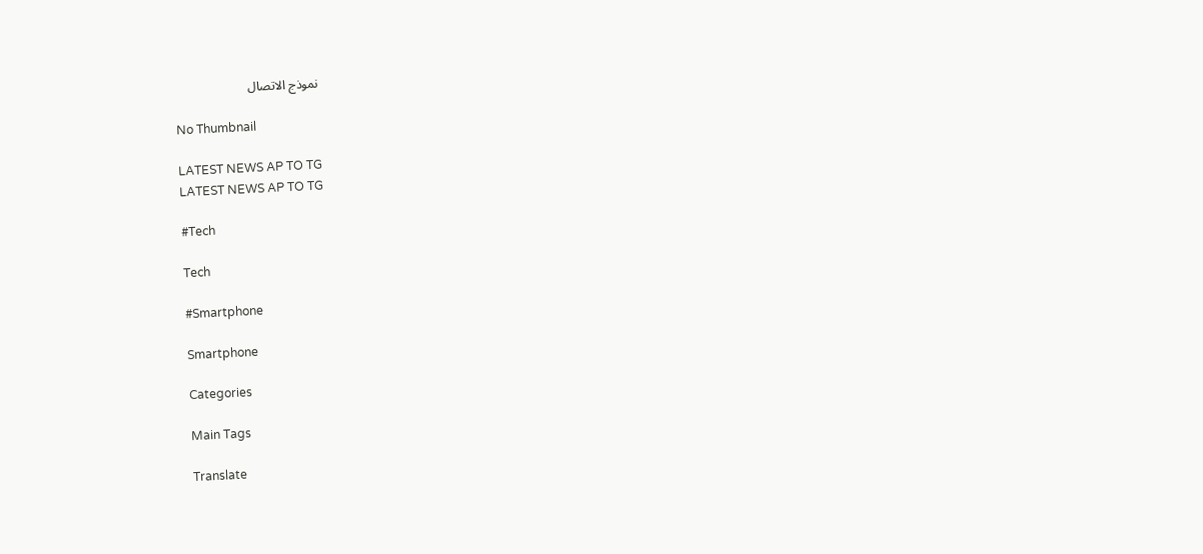نموذج الاتصال

    No Thumbnail

    LATEST NEWS AP TO TG
    LATEST NEWS AP TO TG

    #Tech

    Tech

    #Smartphone

    Smartphone

    Categories

    Main Tags

    Translate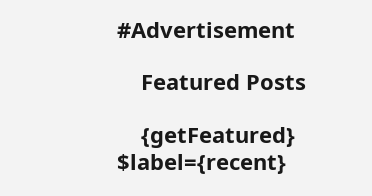#Advertisement

    Featured Posts

    {getFeatured} $label={recent}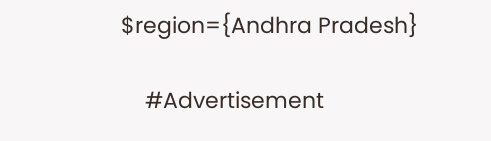$region={Andhra Pradesh}

    #Advertisement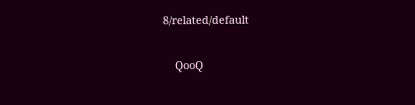8/related/default

    QooQ